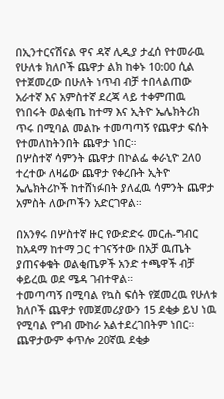በኢንተርናሽናል ዋና ዳኛ ሊዲያ ታፈሰ የተመራዉ የሁለቱ ክለቦች ጨዋታ ልክ ከቀኑ 10:00 ሲል የተጀመረው በሁለት ነጥብ ብቻ ተበላልጠው አራተኛ እና አምስተኛ ደረጃ ላይ ተቀምጠዉ የነበሩት ወልቂጤ ከተማ እና ኢትዮ ኤሌክትሪክ ጥሩ በሚባል መልኩ ተመጣጣኝ የጨዋታ ፍሰት የተመለከትንበት ጨዋታ ነበር።
በሦስተኛ ሳምንት ጨዋታ በኮልፌ ቀራኒዮ 2ለ0 ተረተው ለዛሬው ጨዋታ የቀረቡት ኢትዮ ኤሌክትሪኮች ከተሸነፉበት ያለፈዉ ሳምንት ጨዋታ አምስት ለውጦችን አድርገዋል።

በአንፃሩ በሦስተኛ ዙር የውድድሩ መርሐ-ግብር ከአዳማ ከተማ ጋር ተገናኝተው በአቻ ዉጤት ያጠናቀቁት ወልቂጤዎች አንድ ተጫዋች ብቻ ቀይረዉ ወደ ሜዳ ገብተዋል።
ተመጣጣኝ በሚባል የኳስ ፍሰት የጀመረዉ የሁለቱ ክለቦች ጨዋታ የመጀመሪያውን 15 ደቂቃ ይህ ነዉ የሚባል የግብ ሙከራ አልተደረገበትም ነበር። ጨዋታውም ቀጥሎ 20ኛዉ ደቂቃ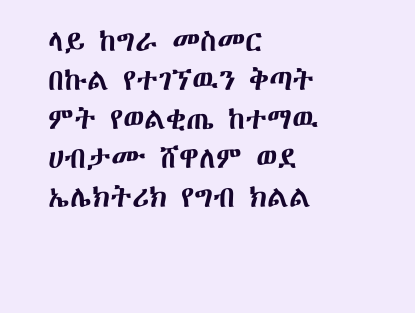ላይ ከግራ መስመር በኩል የተገኘዉን ቅጣት ምት የወልቂጤ ከተማዉ ሀብታሙ ሸዋለም ወደ ኤሌክትሪክ የግብ ክልል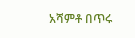አሻምቶ በጥሩ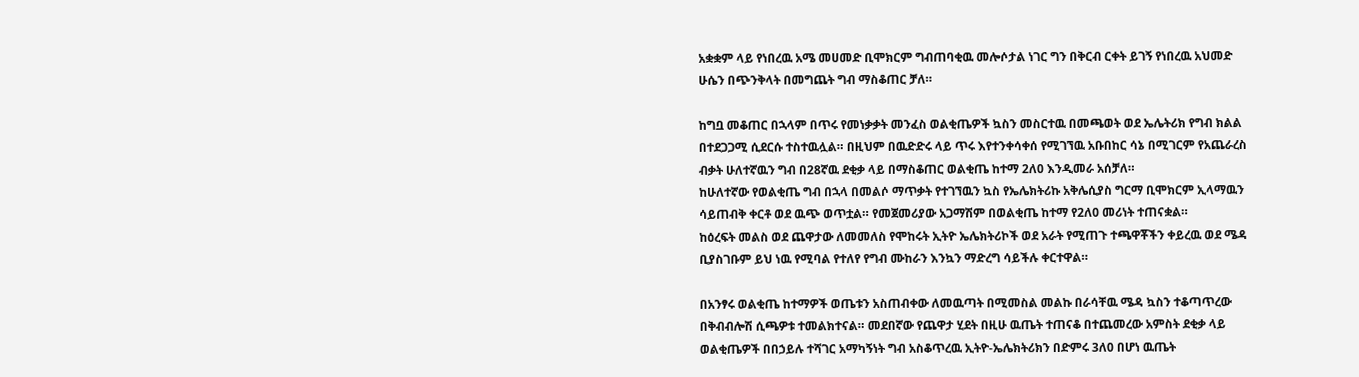አቋቋም ላይ የነበረዉ አሜ መሀመድ ቢሞክርም ግብጠባቂዉ መሎሶታል ነገር ግን በቅርብ ርቀት ይገኝ የነበረዉ አህመድ ሁሴን በጭንቅላት በመግጨት ግብ ማስቆጠር ቻለ።

ከግቧ መቆጠር በኋላም በጥሩ የመነቃቃት መንፈስ ወልቂጤዎች ኳስን መስርተዉ በመጫወት ወደ ኤሌትሪክ የግብ ክልል በተደጋጋሚ ሲደርሱ ተስተዉሏል። በዚህም በዉድድሩ ላይ ጥሩ እየተንቀሳቀሰ የሚገኘዉ አቡበከር ሳኔ በሚገርም የአጨራረስ ብቃት ሁለተኛዉን ግብ በ28ኛዉ ደቂቃ ላይ በማስቆጠር ወልቂጤ ከተማ 2ለ0 እንዲመራ አሰቻለ።
ከሁለተኛው የወልቂጤ ግብ በኋላ በመልሶ ማጥቃት የተገኘዉን ኳስ የኤሌክትሪኩ አቅሌሲያስ ግርማ ቢሞክርም ኢላማዉን ሳይጠብቅ ቀርቶ ወደ ዉጭ ወጥቷል። የመጀመሪያው አጋማሽም በወልቂጤ ከተማ የ2ለ0 መሪነት ተጠናቋል።
ከዕረፍት መልስ ወደ ጨዋታው ለመመለስ የሞከሩት ኢትዮ ኤሌክትሪኮች ወደ አራት የሚጠጉ ተጫዋቾችን ቀይረዉ ወደ ሜዳ ቢያስገቡም ይህ ነዉ የሚባል የተለየ የግብ ሙከራን እንኳን ማድረግ ሳይችሉ ቀርተዋል።

በአንፃሩ ወልቂጤ ከተማዎች ወጤቱን አስጠብቀው ለመዉጣት በሚመስል መልኩ በራሳቸዉ ሜዳ ኳስን ተቆጣጥረው በቅብብሎሽ ሲጫዎቱ ተመልክተናል። መደበኛው የጨዋታ ሂደት በዚሁ ዉጤት ተጠናቆ በተጨመረው አምስት ደቂቃ ላይ ወልቂጤዎች በበኃይሉ ተሻገር አማካኝነት ግብ አስቆጥረዉ ኢትዮ-ኤሌክትሪክን በድምሩ 3ለ0 በሆነ ዉጤት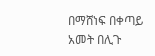በማሸነፍ በቀጣይ አመት በሊጉ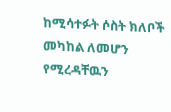ከሚሳተፉት ሶስት ክለቦች መካከል ለመሆን የሚረዳቸዉን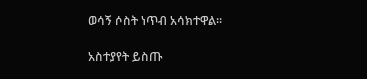ወሳኝ ሶስት ነጥብ አሳክተዋል።

አስተያየት ይስጡ